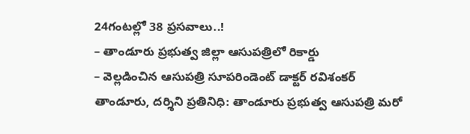24గంటల్లో 38 ప్రసవాలు..!
– తాండూరు ప్రభుత్వ జిల్లా ఆసుపత్రిలో రికార్డు
– వెల్లడించిన ఆసుపత్రి సూపరిండెంట్ డాక్టర్ రవిశంకర్
తాండూరు, దర్శిని ప్రతినిధి: తాండూరు ప్రభుత్వ ఆసుపత్రి మరో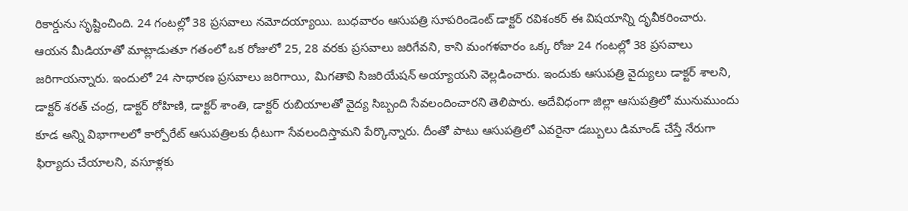రికార్డును సృష్టించింది. 24 గంటల్లో 38 ప్రసవాలు నమోదయ్యాయి. బుధవారం ఆసుపత్రి సూపరిండెంట్ డాక్టర్ రవిశంకర్ ఈ విషయాన్ని దృవీకరించారు.
ఆయన మీడియాతో మాట్లాడుతూ గతంలో ఒక రోజులో 25, 28 వరకు ప్రసవాలు జరిగేవని, కాని మంగళవారం ఒక్క రోజు 24 గంటల్లో 38 ప్రసవాలు జరిగాయన్నారు. ఇందులో 24 సాధారణ ప్రసవాలు జరిగాయి, మిగతావి సిజరియేషన్ అయ్యాయని వెల్లడించారు. ఇందుకు ఆసుపత్రి వైద్యులు డాక్టర్ శాలని, డాక్టర్ శరత్ చంద్ర, డాక్టర్ రోహిణి, డాక్టర్ శాంతి, డాక్టర్ రుబియాలతో వైద్య సిబ్బంది సేవలందించారని తెలిపారు. అదేవిధంగా జిల్లా ఆసుపత్రిలో మునుముందు కూడ అన్ని విభాగాలలో కార్పోరేట్ ఆసుపత్రిలకు ధీటుగా సేవలందిస్తామని పేర్కొన్నారు. దీంతో పాటు ఆసుపత్రిలో ఎవరైనా డబ్బులు డిమాండ్ చేస్తే నేరుగా ఫిర్యాదు చేయాలని, వసూళ్లకు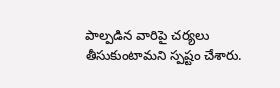పాల్పడిన వారిపై చర్యలు తీసుకుంటామని స్పష్టం చేశారు.